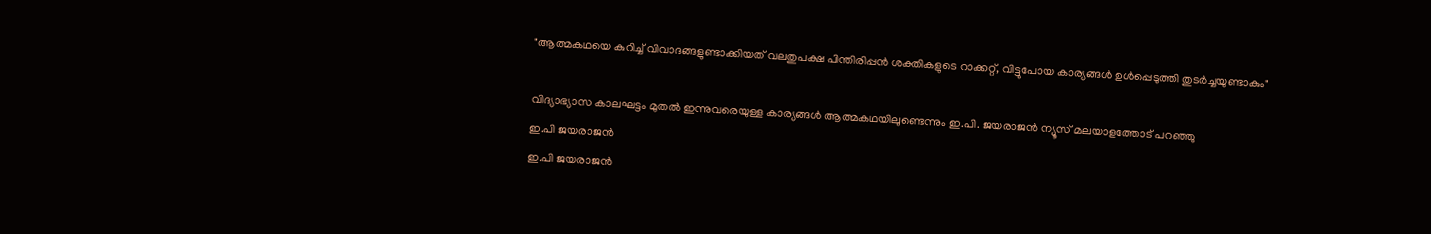"ആത്മകഥയെ കുറിച്ച് വിവാദങ്ങളുണ്ടാക്കിയത് വലതുപക്ഷ പിന്തിരിപ്പൻ ശക്തികളുടെ റാക്കറ്റ്, വിട്ടുപോയ കാര്യങ്ങൾ ഉൾപ്പെടുത്തി തുടർച്ചയുണ്ടാകും"

വിദ്യാഭ്യാസ കാലഘട്ടം മുതൽ ഇന്നുവരെയുള്ള കാര്യങ്ങൾ ആത്മകഥയിലുണ്ടെന്നും ഇ.പി. ജയരാജൻ ന്യൂസ്‌ മലയാളത്തോട് പറഞ്ഞു
ഇ.പി ജയരാജൻ
ഇ.പി ജയരാജൻ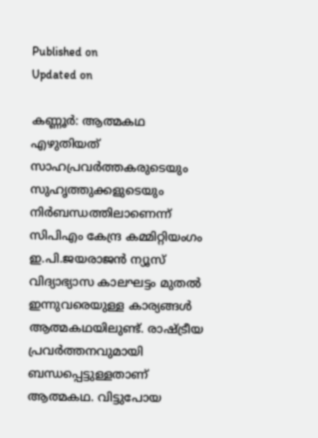Published on
Updated on

കണ്ണൂർ: ആത്മകഥ എഴുതിയത് സാഹപ്രവർത്തകരുടെയും സുഹൃത്തുക്കളുടെയും നിർബന്ധത്തിലാണെന്ന് സിപിഎം കേന്ദ്ര കമ്മിറ്റിയംഗം ഇ.പി.ജയരാജൻ ന്യൂസ് വിദ്യാഭ്യാസ കാലഘട്ടം മുതൽ ഇന്നുവരെയുള്ള കാര്യങ്ങൾ ആത്മകഥയിലുണ്ട്. രാഷ്ട്രീയ പ്രവർത്തനവുമായി ബന്ധപ്പെട്ടുള്ളതാണ് ആത്മകഥ. വിട്ടുപോയ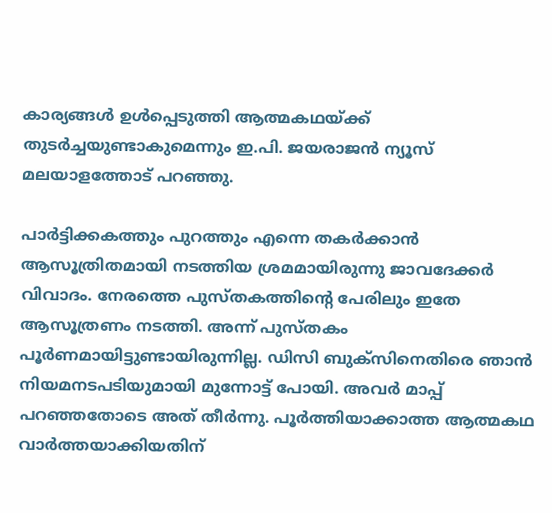കാര്യങ്ങൾ ഉൾപ്പെടുത്തി ആത്മകഥയ്ക്ക് തുടർച്ചയുണ്ടാകുമെന്നും ഇ.പി. ജയരാജൻ ന്യൂസ്‌ മലയാളത്തോട് പറഞ്ഞു.

പാർട്ടിക്കകത്തും പുറത്തും എന്നെ തകർക്കാൻ ആസൂത്രിതമായി നടത്തിയ ശ്രമമായിരുന്നു ജാവദേക്കർ വിവാദം. നേരത്തെ പുസ്തകത്തിൻ്റെ പേരിലും ഇതേ ആസൂത്രണം നടത്തി. അന്ന് പുസ്തകം പൂർണമായിട്ടുണ്ടായിരുന്നില്ല. ഡിസി ബുക്സിനെതിരെ ഞാൻ നിയമനടപടിയുമായി മുന്നോട്ട് പോയി. അവർ മാപ്പ് പറഞ്ഞതോടെ അത് തീർന്നു. പൂർത്തിയാക്കാത്ത ആത്മകഥ വാർത്തയാക്കിയതിന്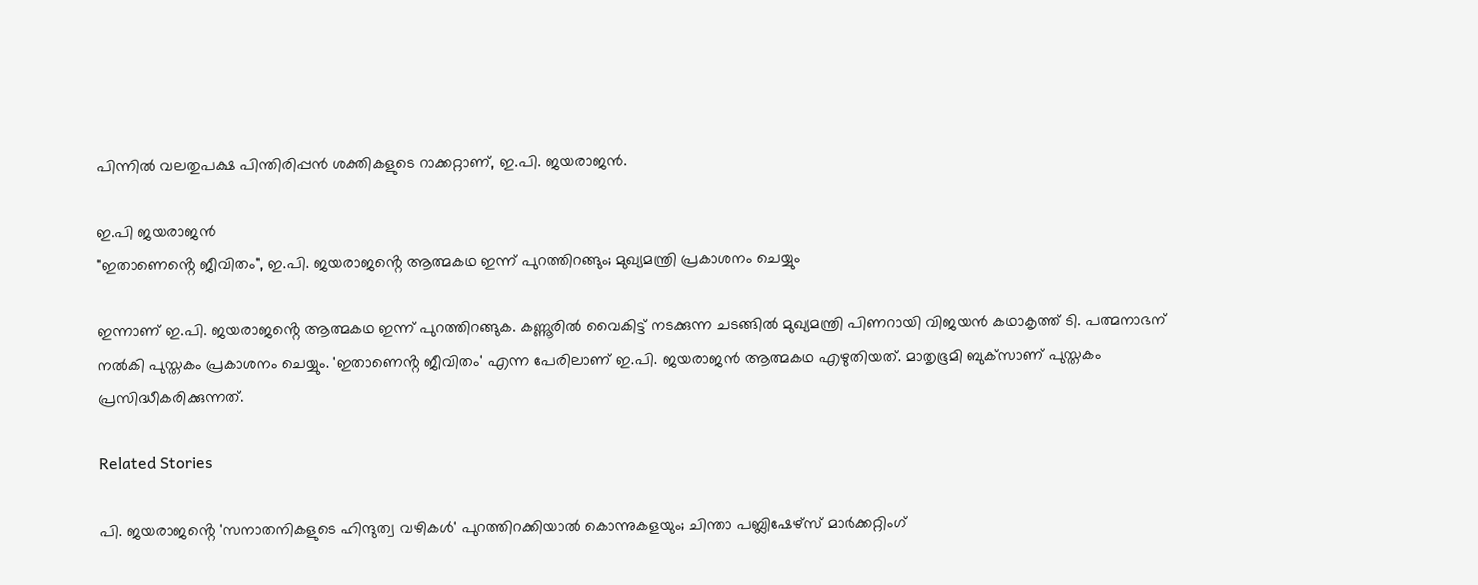പിന്നിൽ വലതുപക്ഷ പിന്തിരിപ്പൻ ശക്തികളുടെ റാക്കറ്റാണ്, ഇ.പി. ജയരാജൻ.

ഇ.പി ജയരാജൻ
"ഇതാണെൻ്റെ ജീവിതം", ഇ.പി. ജയരാജൻ്റെ ആത്മകഥ ഇന്ന് പുറത്തിറങ്ങും; മുഖ്യമന്ത്രി പ്രകാശനം ചെയ്യും

ഇന്നാണ് ഇ.പി. ജയരാജൻ്റെ ആത്മകഥ ഇന്ന് പുറത്തിറങ്ങുക. കണ്ണൂരിൽ വൈകിട്ട് നടക്കുന്ന ചടങ്ങിൽ മുഖ്യമന്ത്രി പിണറായി വിജയൻ കഥാകൃത്ത് ടി. പത്മനാഭന് നൽകി പുസ്തകം പ്രകാശനം ചെയ്യും. 'ഇതാണെൻ്റ ജീവിതം' എന്ന പേരിലാണ് ഇ.പി. ജയരാജൻ ആത്മകഥ എഴുതിയത്. മാതൃഭൂമി ബുക്‌സാണ് പുസ്തകം പ്രസിദ്ധീകരിക്കുന്നത്.

Related Stories

പി. ജയരാജൻ്റെ 'സനാതനികളുടെ ഹിന്ദുത്വ വഴികൾ' പുറത്തിറക്കിയാൽ കൊന്നുകളയും; ചിന്താ പബ്ലിഷേഴ്സ് മാർക്കറ്റിംഗ്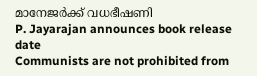മാനേജർക്ക് വധഭീഷണി
P. Jayarajan announces book release date
Communists are not prohibited from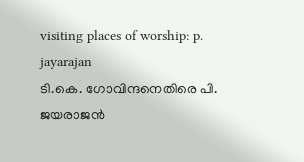visiting places of worship: p. jayarajan
ടി.കെ. ഗോവിന്ദനെതിരെ പി. ജയരാജൻ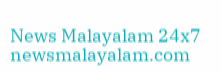News Malayalam 24x7
newsmalayalam.com